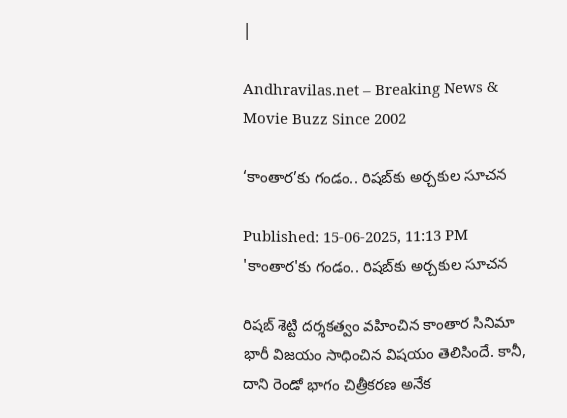|

Andhravilas.net – Breaking News & Movie Buzz Since 2002

‘కాంతార’కు గండం.. రిషబ్‌కు అర్చకుల సూచన

Published: 15-06-2025, 11:13 PM
'కాంతార'కు గండం.. రిషబ్‌కు అర్చకుల సూచన

రిషబ్ శెట్టి దర్శకత్వం వహించిన కాంతార సినిమా భారీ విజయం సాధించిన విషయం తెలిసిందే. కానీ, దాని రెండో భాగం చిత్రీకరణ అనేక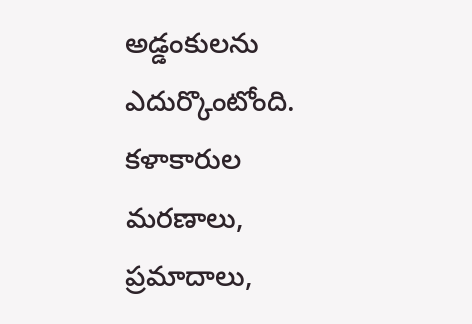అడ్డంకులను ఎదుర్కొంటోంది. కళాకారుల మరణాలు, ప్రమాదాలు,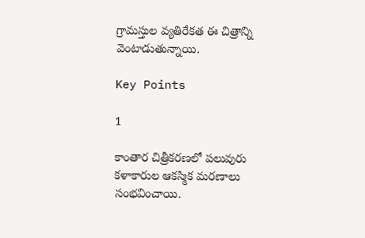గ్రామస్తుల వ్యతిరేకత ఈ చిత్రాన్ని వెంటాడుతున్నాయి.

Key Points

1

కాంతార చిత్రీకరణలో పలువురు కళాకారుల ఆకస్మిక మరణాలు సంభవించాయి.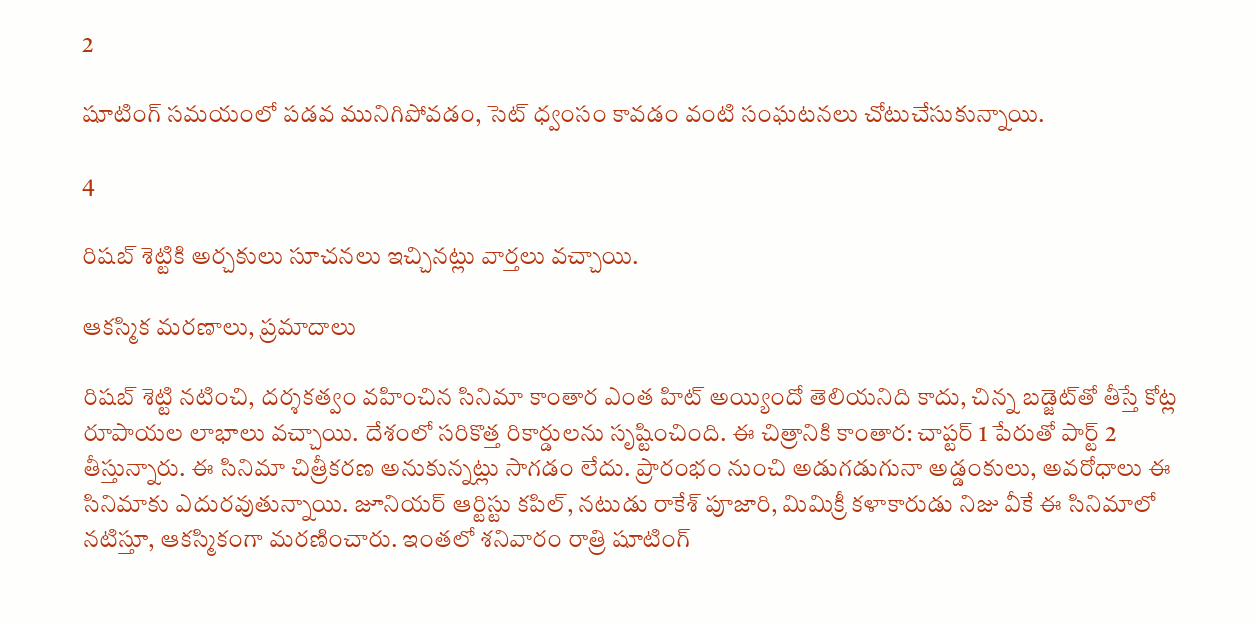2

షూటింగ్ సమయంలో పడవ మునిగిపోవడం, సెట్ ధ్వంసం కావడం వంటి సంఘటనలు చోటుచేసుకున్నాయి.

4

రిషబ్ శెట్టికి అర్చకులు సూచనలు ఇచ్చినట్లు వార్తలు వచ్చాయి.

ఆకస్మిక మరణాలు, ప్రమాదాలు

రిషబ్‌ శెట్టి నటించి, దర్శకత్వం వహించిన సినిమా కాంతార ఎంత హిట్‌ అయ్యిందో తెలియనిది కాదు, చిన్న బడ్జెట్‌తో తీస్తే కోట్ల రూపాయల లాభాలు వచ్చాయి. దేశంలో సరికొత్త రికార్డులను సృష్టించింది. ఈ చిత్రానికి కాంతార: చాప్టర్‌ 1 పేరుతో పార్ట్‌ 2 తీస్తున్నారు. ఈ సినిమా చిత్రీకరణ అనుకున్నట్లు సాగడం లేదు. ప్రారంభం నుంచి అడుగడుగునా అడ్డంకులు, అవరోధాలు ఈ సినిమాకు ఎదురవుతున్నాయి. జూనియర్‌ ఆర్టిస్టు కపిల్‌, నటుడు రాకేశ్‌ పూజారి, మిమిక్రీ కళాకారుడు నిజు వీకే ఈ సినిమాలో నటిస్తూ, ఆకస్మికంగా మరణించారు. ఇంతలో శనివారం రాత్రి షూటింగ్‌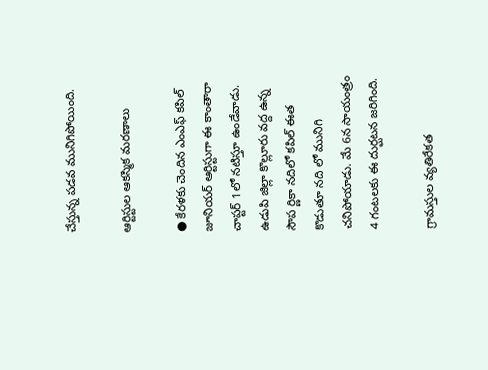చేస్తున్న పడవ మునిగిపోయింది.

ఆర్టిస్టుల ఆకస్మిక మరణాలు

● కేరళకు చెందిన ఎంఎఫ్‌ కపిల్‌ జూనియర్‌ ఆర్టిస్టుగా ఈ కాంతారా చాప్టర్‌ 1లో నటిస్తూ ఉండేవాడు. ఉడుపి జిల్లా కొల్లూరు వద్ద ఉన్న సౌప ర్ణికా నదిలో కపిల్‌ ఈత కొడుతూ నది లో మునిగి చనిపోయాడు. మే 6న సాయంత్రం 4 గంటలకు ఈ దుర్ఘటన జరిగింది.

గ్రామస్తుల వ్యతిరేకత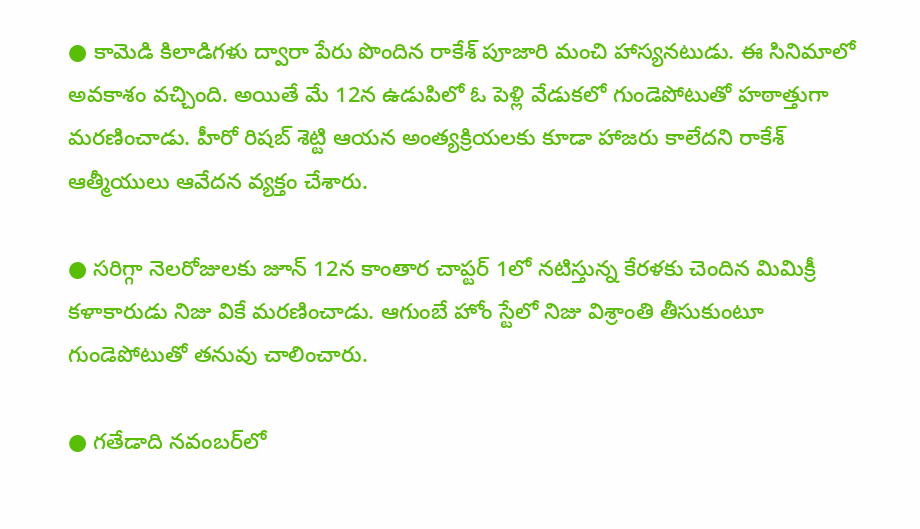● కామెడి కిలాడిగళు ద్వారా పేరు పొందిన రాకేశ్‌ పూజారి మంచి హాస్యనటుడు. ఈ సినిమాలో అవకాశం వచ్చింది. అయితే మే 12న ఉడుపిలో ఓ పెళ్లి వేడుకలో గుండెపోటుతో హఠాత్తుగా మరణించాడు. హీరో రిషబ్‌ శెట్టి ఆయన అంత్యక్రియలకు కూడా హాజరు కాలేదని రాకేశ్‌ ఆత్మీయులు ఆవేదన వ్యక్తం చేశారు.

● సరిగ్గా నెలరోజులకు జూన్‌ 12న కాంతార చాప్టర్‌ 1లో నటిస్తున్న కేరళకు చెందిన మిమిక్రీ కళాకారుడు నిజు వికే మరణించాడు. ఆగుంబే హోం స్టేలో నిజు విశ్రాంతి తీసుకుంటూ గుండెపోటుతో తనువు చాలించారు.

● గతేడాది నవంబర్‌లో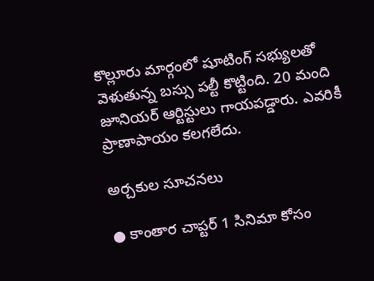కొల్లూరు మార్గంలో షూటింగ్‌ సభ్యులతో వెళుతున్న బస్సు పల్టీ కొట్టింది. 20 మంది జూనియర్‌ ఆర్టిస్టులు గాయపడ్డారు. ఎవరికీ ప్రాణాపాయం కలగలేదు.

అర్చకుల సూచనలు

● కాంతార చాప్టర్‌ 1 సినిమా కోసం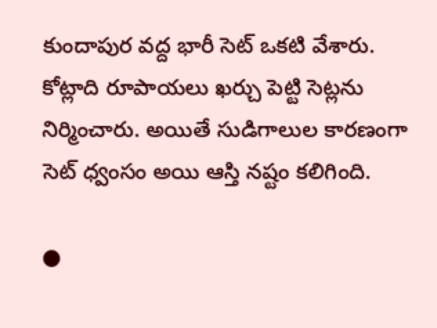కుందాపుర వద్ద భారీ సెట్‌ ఒకటి వేశారు. కోట్లాది రూపాయలు ఖర్చు పెట్టి సెట్లను నిర్మించారు. అయితే సుడిగాలుల కారణంగా సెట్‌ ధ్వంసం అయి ఆస్తి నష్టం కలిగింది.

●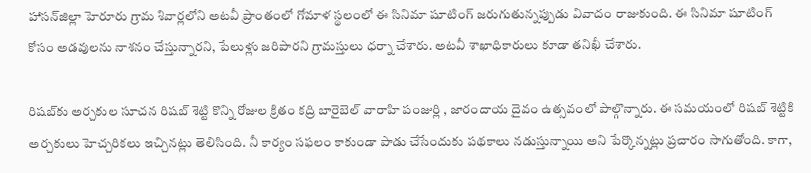హాసన్‌జిల్లా హెరూరు గ్రామ శివార్లలోని అటవీ ప్రాంతంలో గోమాళ స్థలంలో ఈ సినిమా షూటింగ్‌ జరుగుతున్నప్పుడు వివాదం రాజుకుంది. ఈ సినిమా షూటింగ్‌ కోసం అడవులను నాశనం చేస్తున్నారని, పేలుళ్లు జరిపారని గ్రామస్తులు ధర్నా చేశారు. అటవీ శాఖాధికారులు కూడా తనిఖీ చేశారు.

రిషబ్‌కు అర్చకుల సూచన రిషబ్‌ శెట్టి కొన్ని రోజుల క్రితం కద్రి బారైబెల్‌ వారాహి పంజుర్లి , జారందాయ దైవం ఉత్సవంలో పాల్గొన్నారు. ఈ సమయంలో రిషబ్‌ శెట్టికి అర్చకులు హెచ్చరికలు ఇచ్చినట్లు తెలిసింది. నీ కార్యం సఫలం కాకుండా పాడు చేసేందుకు పథకాలు నడుస్తున్నాయి అని పేర్కొన్నట్లు ప్రచారం సాగుతోంది. కాగా,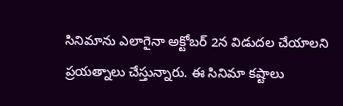సినిమాను ఎలాగైనా అక్టోబర్‌ 2న విడుదల చేయాలని ప్రయత్నాలు చేస్తున్నారు. ఈ సినిమా కష్టాలు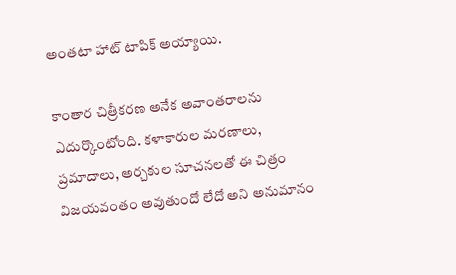అంతటా హాట్‌ టాపిక్‌ అయ్యాయి.

కాంతార చిత్రీకరణ అనేక అవాంతరాలను ఎదుర్కొంటోంది. కళాకారుల మరణాలు, ప్రమాదాలు, అర్చకుల సూచనలతో ఈ చిత్రం విజయవంతం అవుతుందో లేదో అని అనుమానం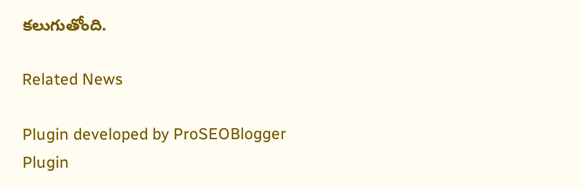కలుగుతోంది.

Related News

Plugin developed by ProSEOBlogger
Plugin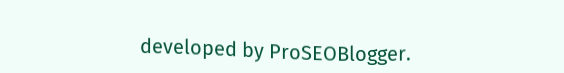developed by ProSEOBlogger.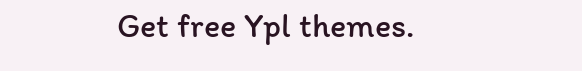Get free Ypl themes.